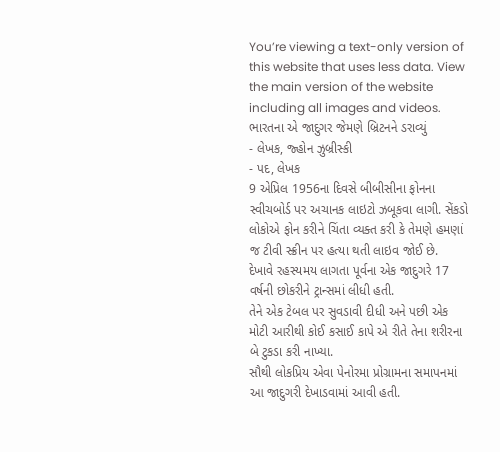You’re viewing a text-only version of this website that uses less data. View the main version of the website including all images and videos.
ભારતના એ જાદુગર જેમણે બ્રિટનને ડરાવ્યું
- લેખક, જ્હોન ઝુબ્રીસ્કી
- પદ, લેખક
9 એપ્રિલ 1956ના દિવસે બીબીસીના ફોનના સ્વીચબોર્ડ પર અચાનક લાઇટો ઝબૂકવા લાગી. સેંકડો લોકોએ ફોન કરીને ચિંતા વ્યક્ત કરી કે તેમણે હમણાં જ ટીવી સ્ક્રીન પર હત્યા થતી લાઇવ જોઈ છે.
દેખાવે રહસ્યમય લાગતા પૂર્વના એક જાદુગરે 17 વર્ષની છોકરીને ટ્રાન્સમાં લીધી હતી.
તેને એક ટેબલ પર સુવડાવી દીધી અને પછી એક મોટી આરીથી કોઈ કસાઈ કાપે એ રીતે તેના શરીરના બે ટુકડા કરી નાખ્યા.
સૌથી લોકપ્રિય એવા પેનોરમા પ્રોગ્રામના સમાપનમાં આ જાદુગરી દેખાડવામાં આવી હતી.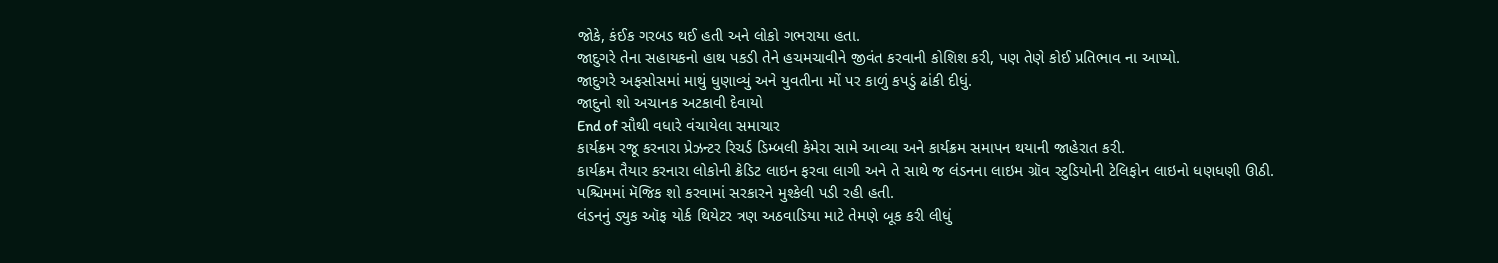જોકે, કંઈક ગરબડ થઈ હતી અને લોકો ગભરાયા હતા.
જાદુગરે તેના સહાયકનો હાથ પકડી તેને હચમચાવીને જીવંત કરવાની કોશિશ કરી, પણ તેણે કોઈ પ્રતિભાવ ના આપ્યો.
જાદુગરે અફસોસમાં માથું ધુણાવ્યું અને યુવતીના મોં પર કાળું કપડું ઢાંકી દીધું.
જાદુનો શો અચાનક અટકાવી દેવાયો
End of સૌથી વધારે વંચાયેલા સમાચાર
કાર્યક્રમ રજૂ કરનારા પ્રેઝન્ટર રિચર્ડ ડિમ્બલી કેમેરા સામે આવ્યા અને કાર્યક્રમ સમાપન થયાની જાહેરાત કરી.
કાર્યક્રમ તૈયાર કરનારા લોકોની ક્રેડિટ લાઇન ફરવા લાગી અને તે સાથે જ લંડનના લાઇમ ગ્રૉવ સ્ટુડિયોની ટેલિફોન લાઇનો ધણધણી ઊઠી.
પશ્ચિમમાં મૅજિક શો કરવામાં સરકારને મુશ્કેલી પડી રહી હતી.
લંડનનું ડ્યુક ઑફ યોર્ક થિયેટર ત્રણ અઠવાડિયા માટે તેમણે બૂક કરી લીધું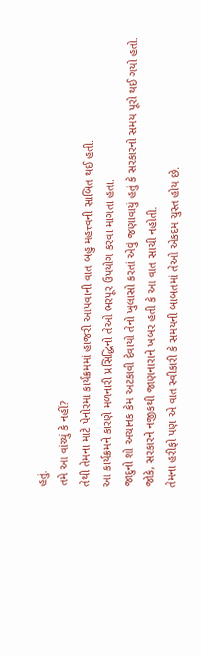હતું.
તમે આ વાંચ્યું કે નહીં?
તેથી તેમના માટે પેનોરમા કાર્યક્રમમાં હાજરી આપવાની વાત બહુ મહત્ત્વની સાબિત થઈ હતી.
આ કાર્યક્રમને કારણે મળનારી પ્રસિદ્ધિનો તેઓ ભરપૂર ઉપયોગ કરવા માગતા હતા.
જાદુનો શો અચાનક કેમ અટકાવી દેવાયો તેનો ખુલાસો કરતાં એવું જણાવાયું હતું કે સરકારનો સમય પૂરો થઈ ગયો હતો.
જોકે, સરકારને નજીકથી જાણનારાને ખબર હતી કે આ વાત સાચી નહોતી.
તેમના હરીફો પણ એ વાત સ્વીકારી કે સમયની બાબતમાં તેઓ એકદમ ચુસ્ત હોય છે.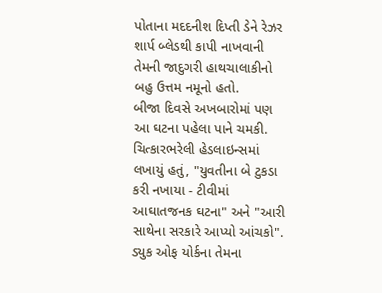પોતાના મદદનીશ દિપ્તી ડેને રેઝર શાર્પ બ્લેડથી કાપી નાખવાની તેમની જાદુગરી હાથચાલાકીનો બહુ ઉત્તમ નમૂનો હતો.
બીજા દિવસે અખબારોમાં પણ આ ઘટના પહેલા પાને ચમકી.
ચિત્કારભરેલી હેડલાઇન્સમાં લખાયું હતું, "યુવતીના બે ટુકડા કરી નખાયા - ટીવીમાં આઘાતજનક ઘટના" અને "આરી સાથેના સરકારે આપ્યો આંચકો". ડ્યુક ઓફ યોર્કના તેમના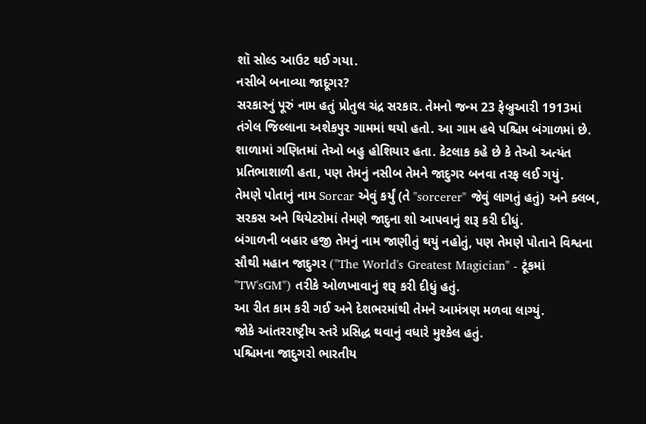શૉ સોલ્ડ આઉટ થઈ ગયા.
નસીબે બનાવ્યા જાદૂગર?
સરકારનું પૂરું નામ હતું પ્રોતુલ ચંદ્ર સરકાર. તેમનો જન્મ 23 ફેબ્રુઆરી 1913માં તંગેલ જિલ્લાના અશેકપુર ગામમાં થયો હતો. આ ગામ હવે પશ્ચિમ બંગાળમાં છે.
શાળામાં ગણિતમાં તેઓ બહુ હોશિયાર હતા. કેટલાક કહે છે કે તેઓ અત્યંત પ્રતિભાશાળી હતા, પણ તેમનું નસીબ તેમને જાદુગર બનવા તરફ લઈ ગયું.
તેમણે પોતાનું નામ Sorcar એવું કર્યું (તે "sorcerer" જેવું લાગતું હતું) અને ક્લબ, સરકસ અને થિયેટરોમાં તેમણે જાદુના શો આપવાનું શરૂ કરી દીધું.
બંગાળની બહાર હજી તેમનું નામ જાણીતું થયું નહોતું, પણ તેમણે પોતાને વિશ્વના સૌથી મહાન જાદુગર ("The World's Greatest Magician" - ટૂંકમાં "TW'sGM") તરીકે ઓળખાવાનું શરૂ કરી દીધું હતું.
આ રીત કામ કરી ગઈ અને દેશભરમાંથી તેમને આમંત્રણ મળવા લાગ્યું.
જોકે આંતરરાષ્ટ્રીય સ્તરે પ્રસિદ્ધ થવાનું વધારે મુશ્કેલ હતું.
પશ્ચિમના જાદુગરો ભારતીય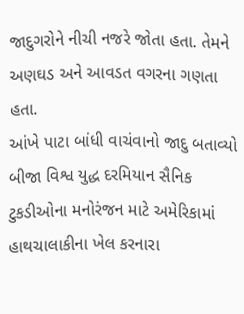જાદુગરોને નીચી નજરે જોતા હતા. તેમને અણઘડ અને આવડત વગરના ગણતા હતા.
આંખે પાટા બાંધી વાચંવાનો જાદુ બતાવ્યો
બીજા વિશ્વ યુદ્ધ દરમિયાન સૈનિક ટુકડીઓના મનોરંજન માટે અમેરિકામાં હાથચાલાકીના ખેલ કરનારા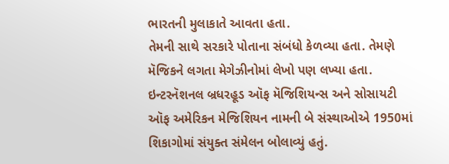ભારતની મુલાકાતે આવતા હતા.
તેમની સાથે સરકારે પોતાના સંબંધો કેળવ્યા હતા. તેમણે મૅજિકને લગતા મેગેઝીનોમાં લેખો પણ લખ્યા હતા.
ઇન્ટરનૅશનલ બ્રધરહૂડ ઑફ મૅજિશિયન્સ અને સોસાયટી ઑફ અમેરિકન મેજિશિયન નામની બે સંસ્થાઓએ 1950માં શિકાગોમાં સંયુક્ત સંમેલન બોલાવ્યું હતું.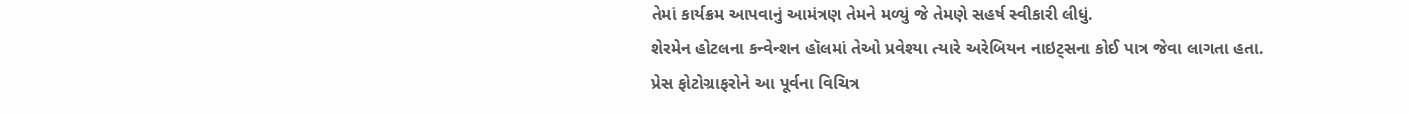તેમાં કાર્યક્રમ આપવાનું આમંત્રણ તેમને મળ્યું જે તેમણે સહર્ષ સ્વીકારી લીધું.
શેરમેન હોટલના કન્વેન્શન હૉલમાં તેઓ પ્રવેશ્યા ત્યારે અરેબિયન નાઇટ્સના કોઈ પાત્ર જેવા લાગતા હતા.
પ્રેસ ફોટોગ્રાફરોને આ પૂર્વના વિચિત્ર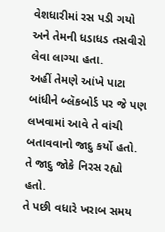વેશધારીમાં રસ પડી ગયો અને તેમની ધડાધડ તસવીરો લેવા લાગ્યા હતા.
અહીં તેમણે આંખે પાટા બાંધીને બ્લૅકબોર્ડ પર જે પણ લખવામાં આવે તે વાંચી બતાવવાનો જાદુ કર્યો હતો. તે જાદુ જોકે નિરસ રહ્યો હતો.
તે પછી વધારે ખરાબ સમય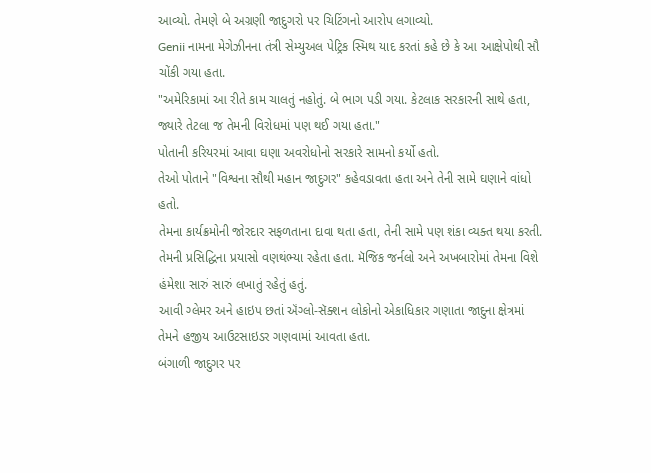આવ્યો. તેમણે બે અગ્રણી જાદુગરો પર ચિટિંગનો આરોપ લગાવ્યો.
Genii નામના મેગેઝીનના તંત્રી સેમ્યુઅલ પેટ્રિક સ્મિથ યાદ કરતાં કહે છે કે આ આક્ષેપોથી સૌ ચોંકી ગયા હતા.
"અમેરિકામાં આ રીતે કામ ચાલતું નહોતું. બે ભાગ પડી ગયા. કેટલાક સરકારની સાથે હતા, જ્યારે તેટલા જ તેમની વિરોધમાં પણ થઈ ગયા હતા."
પોતાની કરિયરમાં આવા ઘણા અવરોધોનો સરકારે સામનો કર્યો હતો.
તેઓ પોતાને "વિશ્વના સૌથી મહાન જાદુગર" કહેવડાવતા હતા અને તેની સામે ઘણાને વાંધો હતો.
તેમના કાર્યક્રમોની જોરદાર સફળતાના દાવા થતા હતા, તેની સામે પણ શંકા વ્યક્ત થયા કરતી.
તેમની પ્રસિદ્ધિના પ્રયાસો વણથંભ્યા રહેતા હતા. મૅજિક જર્નલો અને અખબારોમાં તેમના વિશે હંમેશા સારું સારું લખાતું રહેતું હતું.
આવી ગ્લેમર અને હાઇપ છતાં ઍંગ્લો-સૅક્શન લોકોનો એકાધિકાર ગણાતા જાદુના ક્ષેત્રમાં તેમને હજીય આઉટસાઇડર ગણવામાં આવતા હતા.
બંગાળી જાદુગર પર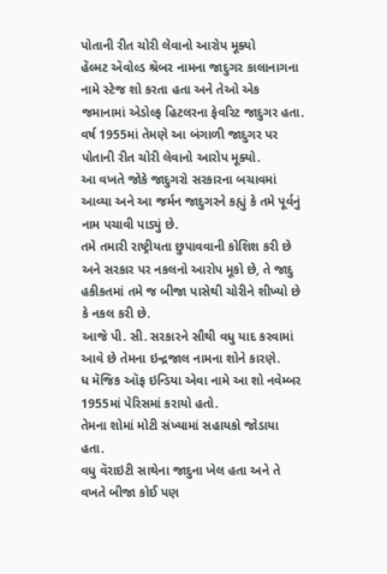પોતાની રીત ચોરી લેવાનો આરોપ મૂક્યો
હૅલ્મટ ઍવોલ્ડ શ્રૅબર નામના જાદુગર કાલાનાગના નામે સ્ટેજ શો કરતા હતા અને તેઓ એક જમાનામાં એડોલ્ફ હિટલરના ફેવરિટ જાદુગર હતા.
વર્ષ 1955માં તેમણે આ બંગાળી જાદુગર પર પોતાની રીત ચોરી લેવાનો આરોપ મૂક્યો.
આ વખતે જોકે જાદુગરો સરકારના બચાવમાં આવ્યા અને આ જર્મન જાદુગરને કહ્યું કે તમે પૂર્વનું નામ પચાવી પાડ્યું છે.
તમે તમારી રાષ્ટ્રીયતા છુપાવવાની કોશિશ કરી છે અને સરકાર પર નકલનો આરોપ મૂકો છે, તે જાદુ હકીકતમાં તમે જ બીજા પાસેથી ચોરીને શીખ્યો છે કે નકલ કરી છે.
આજે પી. સી. સરકારને સૌથી વધુ યાદ કરવામાં આવે છે તેમના ઇન્દ્રજાલ નામના શોને કારણે.
ધ મૅજિક ઑફ ઇન્ડિયા એવા નામે આ શો નવેમ્બર 1955માં પેરિસમાં કરાયો હતો.
તેમના શોમાં મોટી સંખ્યામાં સહાયકો જોડાયા હતા.
વધુ વૅરાઇટી સાથેના જાદુના ખેલ હતા અને તે વખતે બીજા કોઈ પણ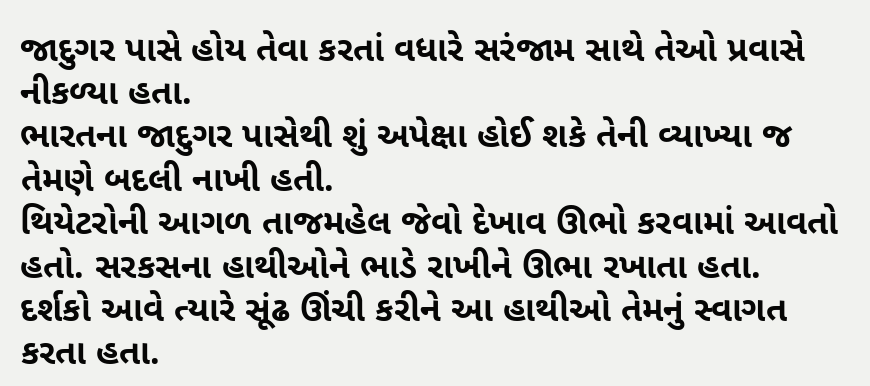જાદુગર પાસે હોય તેવા કરતાં વધારે સરંજામ સાથે તેઓ પ્રવાસે નીકળ્યા હતા.
ભારતના જાદુગર પાસેથી શું અપેક્ષા હોઈ શકે તેની વ્યાખ્યા જ તેમણે બદલી નાખી હતી.
થિયેટરોની આગળ તાજમહેલ જેવો દેખાવ ઊભો કરવામાં આવતો હતો. સરકસના હાથીઓને ભાડે રાખીને ઊભા રખાતા હતા.
દર્શકો આવે ત્યારે સૂંઢ ઊંચી કરીને આ હાથીઓ તેમનું સ્વાગત કરતા હતા.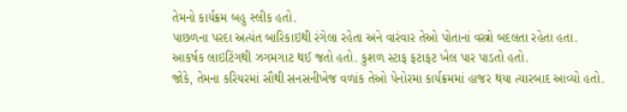તેમનો કાર્યક્રમ બહુ સ્લીક હતો.
પાછળના પરદા અત્યંત બારિકાઇથી રંગેલા રહેતા અને વારંવાર તેઓ પોતાનાં વસ્ત્રો બદલતા રહેતા હતા.
આકર્ષક લાઇટિંગથી ઝગમગાટ થઈ જતો હતો. કુશળ સ્ટાફ ફટાફટ ખેલ પાર પાડતો હતો.
જોકે, તેમના કરિયરમાં સૌથી સનસનીખેજ વળાંક તેઓ પેનોરમા કાર્યક્રમમાં હાજર થયા ત્યારબાદ આવ્યો હતો.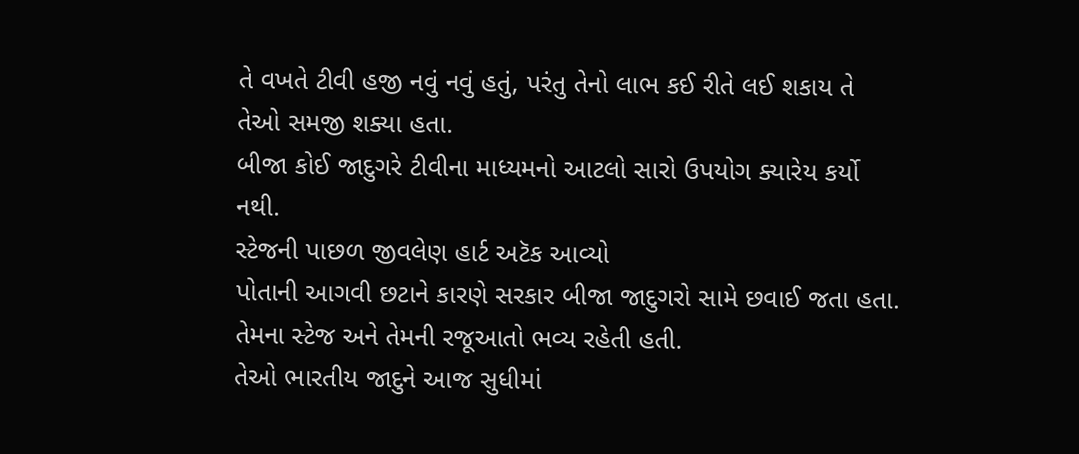તે વખતે ટીવી હજી નવું નવું હતું, પરંતુ તેનો લાભ કઈ રીતે લઈ શકાય તે તેઓ સમજી શક્યા હતા.
બીજા કોઈ જાદુગરે ટીવીના માધ્યમનો આટલો સારો ઉપયોગ ક્યારેય કર્યો નથી.
સ્ટેજની પાછળ જીવલેણ હાર્ટ અટૅક આવ્યો
પોતાની આગવી છટાને કારણે સરકાર બીજા જાદુગરો સામે છવાઈ જતા હતા. તેમના સ્ટેજ અને તેમની રજૂઆતો ભવ્ય રહેતી હતી.
તેઓ ભારતીય જાદુને આજ સુધીમાં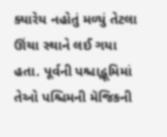ક્યારેય નહોતું મળ્યું તેટલા ઊંચા સ્થાને લઈ ગયા હતા. પૂર્વની પશ્ચાદ્ભૂમિમાં તેઓ પશ્ચિમની મૅજિકની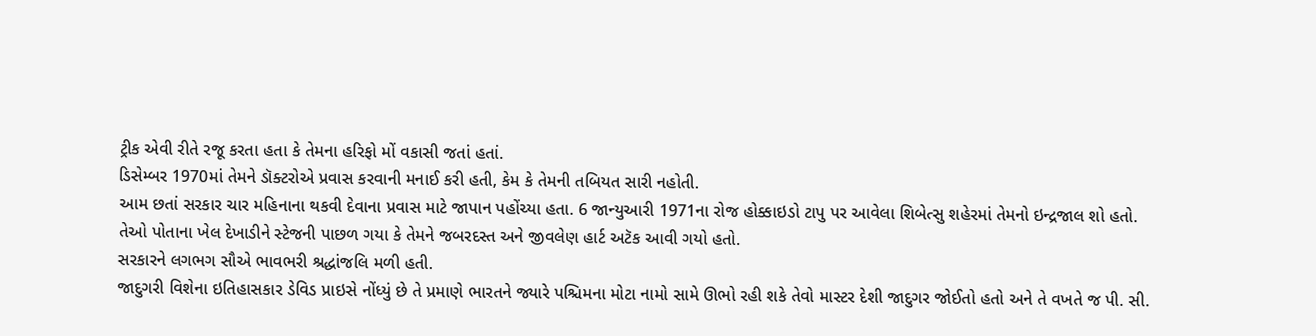ટ્રીક એવી રીતે રજૂ કરતા હતા કે તેમના હરિફો મોં વકાસી જતાં હતાં.
ડિસેમ્બર 1970માં તેમને ડૉક્ટરોએ પ્રવાસ કરવાની મનાઈ કરી હતી, કેમ કે તેમની તબિયત સારી નહોતી.
આમ છતાં સરકાર ચાર મહિનાના થકવી દેવાના પ્રવાસ માટે જાપાન પહોંચ્યા હતા. 6 જાન્યુઆરી 1971ના રોજ હોક્કાઇડો ટાપુ પર આવેલા શિબેત્સુ શહેરમાં તેમનો ઇન્દ્રજાલ શો હતો.
તેઓ પોતાના ખેલ દેખાડીને સ્ટેજની પાછળ ગયા કે તેમને જબરદસ્ત અને જીવલેણ હાર્ટ અટૅક આવી ગયો હતો.
સરકારને લગભગ સૌએ ભાવભરી શ્રદ્ધાંજલિ મળી હતી.
જાદુગરી વિશેના ઇતિહાસકાર ડેવિડ પ્રાઇસે નોંધ્યું છે તે પ્રમાણે ભારતને જ્યારે પશ્ચિમના મોટા નામો સામે ઊભો રહી શકે તેવો માસ્ટર દેશી જાદુગર જોઈતો હતો અને તે વખતે જ પી. સી.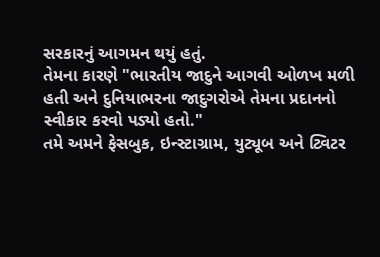સરકારનું આગમન થયું હતું.
તેમના કારણે "ભારતીય જાદુને આગવી ઓળખ મળી હતી અને દુનિયાભરના જાદુગરોએ તેમના પ્રદાનનો સ્વીકાર કરવો પડ્યો હતો."
તમે અમને ફેસબુક, ઇન્સ્ટાગ્રામ, યુટ્યૂબ અને ટ્વિટર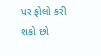પર ફોલો કરી શકો છો